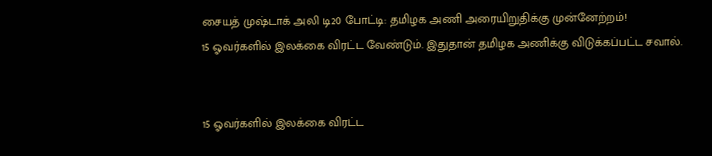சையத் முஷ்டாக் அலி டி20 போட்டி: தமிழக அணி அரையிறுதிக்கு முன்னேற்றம்!
15 ஓவர்களில் இலக்கை விரட்ட வேண்டும். இதுதான் தமிழக அணிக்கு விடுக்கப்பட்ட சவால்.


15 ஓவர்களில் இலக்கை விரட்ட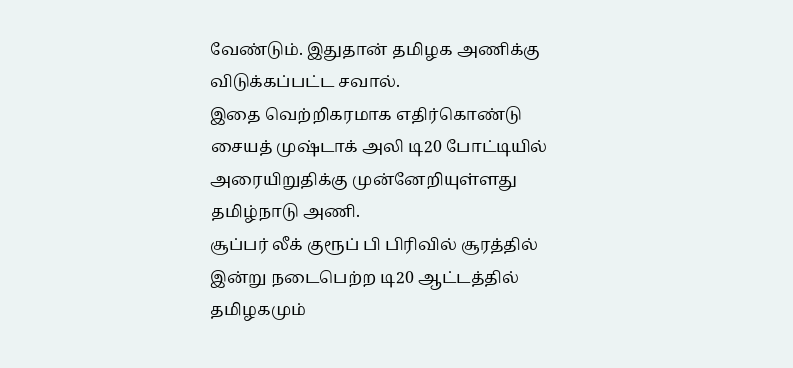வேண்டும். இதுதான் தமிழக அணிக்கு விடுக்கப்பட்ட சவால்.
இதை வெற்றிகரமாக எதிர்கொண்டு சையத் முஷ்டாக் அலி டி20 போட்டியில் அரையிறுதிக்கு முன்னேறியுள்ளது தமிழ்நாடு அணி.
சூப்பர் லீக் குரூப் பி பிரிவில் சூரத்தில் இன்று நடைபெற்ற டி20 ஆட்டத்தில் தமிழகமும்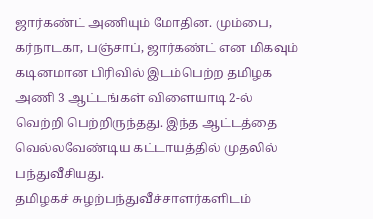ஜார்கண்ட் அணியும் மோதின. மும்பை, கர்நாடகா, பஞ்சாப், ஜார்கண்ட் என மிகவும் கடினமான பிரிவில் இடம்பெற்ற தமிழக அணி 3 ஆட்டங்கள் விளையாடி 2-ல் வெற்றி பெற்றிருந்தது. இந்த ஆட்டத்தை வெல்லவேண்டிய கட்டாயத்தில் முதலில் பந்துவீசியது.
தமிழகச் சுழற்பந்துவீச்சாளர்களிடம்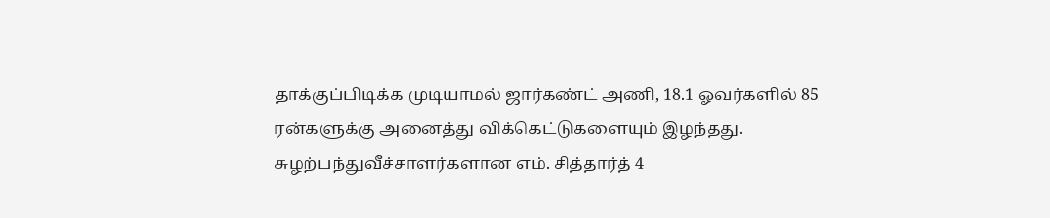தாக்குப்பிடிக்க முடியாமல் ஜார்கண்ட் அணி, 18.1 ஓவர்களில் 85 ரன்களுக்கு அனைத்து விக்கெட்டுகளையும் இழந்தது. சுழற்பந்துவீச்சாளர்களான எம். சித்தார்த் 4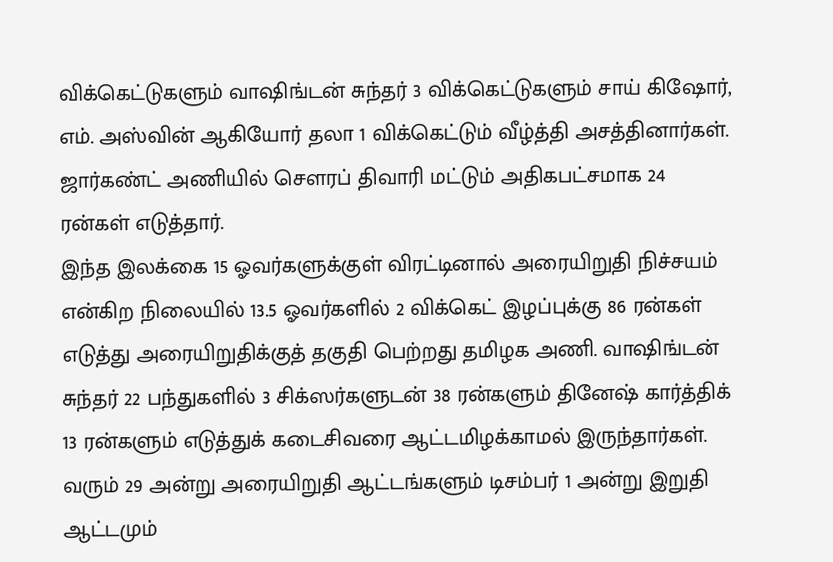விக்கெட்டுகளும் வாஷிங்டன் சுந்தர் 3 விக்கெட்டுகளும் சாய் கிஷோர், எம். அஸ்வின் ஆகியோர் தலா 1 விக்கெட்டும் வீழ்த்தி அசத்தினார்கள். ஜார்கண்ட் அணியில் செளரப் திவாரி மட்டும் அதிகபட்சமாக 24 ரன்கள் எடுத்தார்.
இந்த இலக்கை 15 ஓவர்களுக்குள் விரட்டினால் அரையிறுதி நிச்சயம் என்கிற நிலையில் 13.5 ஓவர்களில் 2 விக்கெட் இழப்புக்கு 86 ரன்கள் எடுத்து அரையிறுதிக்குத் தகுதி பெற்றது தமிழக அணி. வாஷிங்டன் சுந்தர் 22 பந்துகளில் 3 சிக்ஸர்களுடன் 38 ரன்களும் தினேஷ் கார்த்திக் 13 ரன்களும் எடுத்துக் கடைசிவரை ஆட்டமிழக்காமல் இருந்தார்கள்.
வரும் 29 அன்று அரையிறுதி ஆட்டங்களும் டிசம்பர் 1 அன்று இறுதி ஆட்டமும்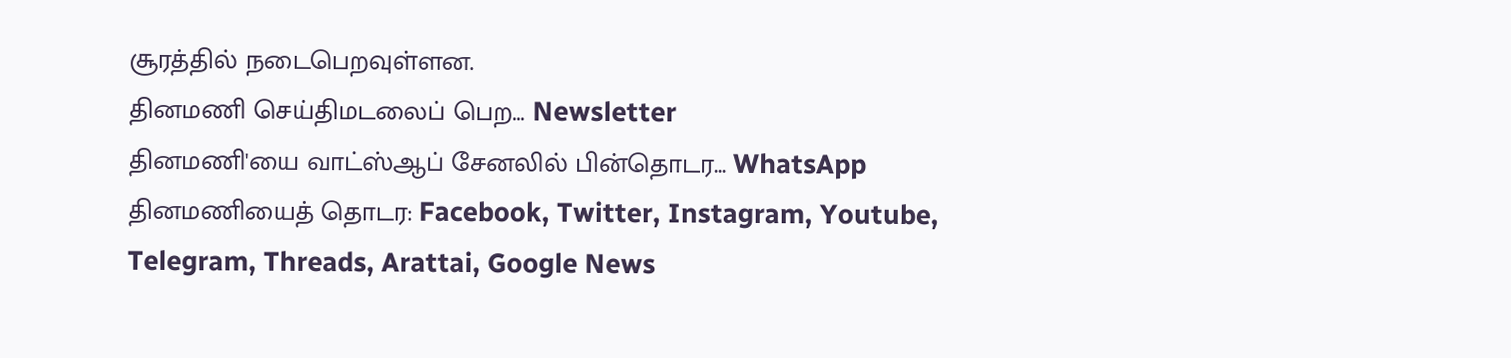சூரத்தில் நடைபெறவுள்ளன.
தினமணி செய்திமடலைப் பெற... Newsletter
தினமணி'யை வாட்ஸ்ஆப் சேனலில் பின்தொடர... WhatsApp
தினமணியைத் தொடர: Facebook, Twitter, Instagram, Youtube, Telegram, Threads, Arattai, Google News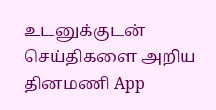உடனுக்குடன் செய்திகளை அறிய தினமணி App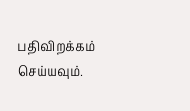பதிவிறக்கம் செய்யவும்.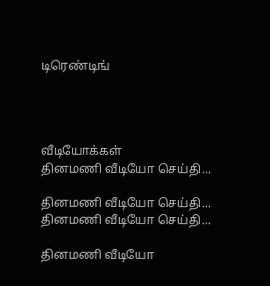டிரெண்டிங்




வீடியோக்கள்
தினமணி வீடியோ செய்தி...

தினமணி வீடியோ செய்தி...
தினமணி வீடியோ செய்தி...

தினமணி வீடியோ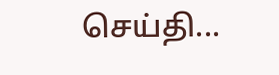செய்தி...